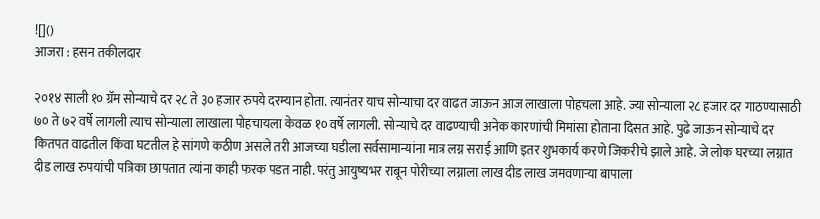![]()
आजरा : हसन तकीलदार

२०१४ साली १० ग्रॅम सोन्याचे दर २८ ते ३० हजार रुपये दरम्यान होता. त्यानंतर याच सोन्याचा दर वाढत जाऊन आज लाखाला पोहचला आहे. ज्या सोन्याला २८ हजार दर गाठण्यासाठी ७० ते ७२ वर्षे लागली त्याच सोन्याला लाखाला पोहचायला केवळ १० वर्षे लागली. सोन्याचे दर वाढण्याची अनेक कारणांची मिमांसा होताना दिसत आहे. पुढे जाऊन सोन्याचे दर कितपत वाढतील किंवा घटतील हे सांगणे कठीण असले तरी आजच्या घडीला सर्वसामान्यांना मात्र लग्न सराई आणि इतर शुभकार्य करणे जिकरीचे झाले आहे. जे लोक घरच्या लग्नात दीड लाख रुपयांची पत्रिका छापतात त्यांना काही फरक पडत नाही. परंतु आयुष्यभर राबून पोरीच्या लग्नाला लाख दीड लाख जमवणाऱ्या बापाला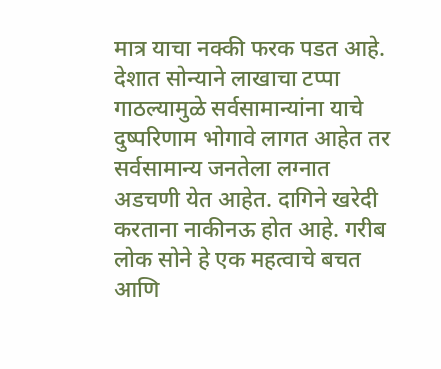मात्र याचा नक्की फरक पडत आहे.
देशात सोन्याने लाखाचा टप्पा गाठल्यामुळे सर्वसामान्यांना याचे दुष्परिणाम भोगावे लागत आहेत तर सर्वसामान्य जनतेला लग्नात अडचणी येत आहेत. दागिने खरेदी करताना नाकीनऊ होत आहे. गरीब लोक सोने हे एक महत्वाचे बचत आणि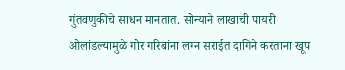गुंतवणुकीचे साधन मानतात. सोन्याने लाखाची पायरी ओलांडल्यामुळे गोर गरिबांना लग्न सराईत दागिने करताना खूप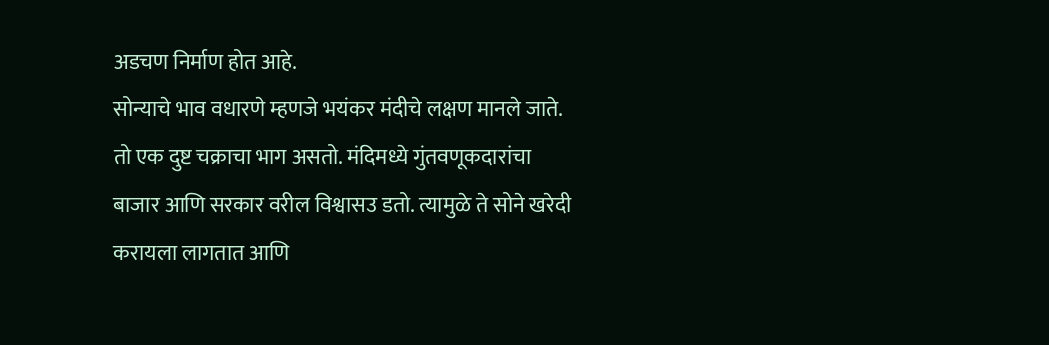अडचण निर्माण होत आहे.
सोन्याचे भाव वधारणे म्हणजे भयंकर मंदीचे लक्षण मानले जाते. तो एक दुष्ट चक्राचा भाग असतो. मंदिमध्ये गुंतवणूकदारांचा बाजार आणि सरकार वरील विश्वासउ डतो. त्यामुळे ते सोने खरेदी करायला लागतात आणि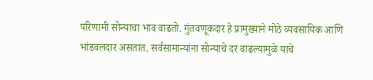परिणामी सोन्याचा भाव वाढतो. गुंतवणूकदार हे प्रामुख्याने मोठे व्यवसायिक आणि भांडवलदार असतात. सर्वसामान्यांना सोन्याचे दर वाढल्यामुळे याचे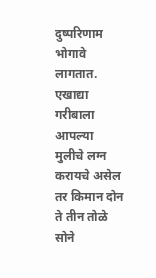दुष्परिणाम भोगावे लागतात. एखाद्या गरीबाला आपल्या मुलीचे लग्न करायचे असेल तर किमान दोन ते तीन तोळे सोने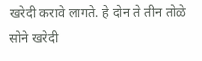खरेदी करावे लागते. हे दोन ते तीन तोळे सोने खरेदी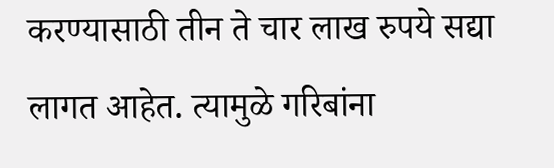करण्यासाठी तीन ते चार लाख रुपये सद्या लागत आहेत. त्यामुळे गरिबांना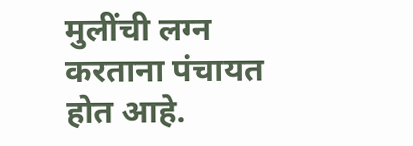मुलींची लग्न करताना पंचायत होत आहे.